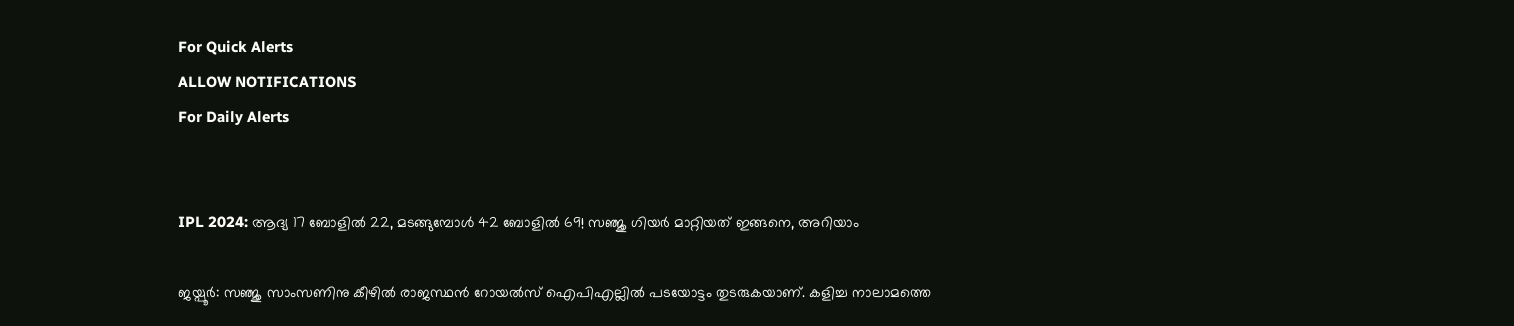For Quick Alerts
ALLOW NOTIFICATIONS
For Daily Alerts


IPL 2024: ആദ്യ 17 ബോളില്‍ 22, മടങ്ങുമ്പോള്‍ 42 ബോളില്‍ 69! സഞ്ജു ഗിയര്‍ മാറ്റിയത് ഇങ്ങനെ, അറിയാം

ജയ്പൂര്‍: സഞ്ജു സാംസണിനു കീഴില്‍ രാജസ്ഥന്‍ റോയല്‍സ് ഐപിഎല്ലില്‍ പടയോട്ടം തുടരുകയാണ്. കളിച്ച നാലാമത്തെ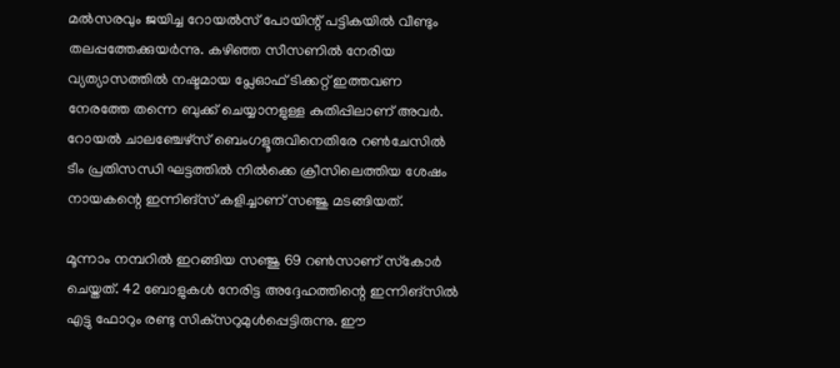മല്‍സരവും ജയിച്ച റോയല്‍സ് പോയിന്റ് പട്ടികയില്‍ വീണ്ടും തലപ്പത്തേക്കുയര്‍ന്നു. കഴിഞ്ഞ സീസണില്‍ നേരിയ വ്യത്യാസത്തില്‍ നഷ്ടമായ പ്ലേഓഫ് ടിക്കറ്റ് ഇത്തവണ നേരത്തേ തന്നെ ബുക്ക് ചെയ്യാനളുള്ള കുതിപ്പിലാണ് അവര്‍. റോയല്‍ ചാലഞ്ചേഴ്‌സ് ബെംഗളൂരുവിനെതിരേ റണ്‍ചേസില്‍ ടീം പ്രതിസന്ധി ഘട്ടത്തില്‍ നില്‍ക്കെ ക്രീസിലെത്തിയ ശേഷം നായകന്റെ ഇന്നിങ്‌സ് കളിച്ചാണ് സഞ്ജു മടങ്ങിയത്.

മൂന്നാം നമ്പറില്‍ ഇറങ്ങിയ സഞ്ജു 69 റണ്‍സാണ് സ്‌കോര്‍ ചെയ്തത്. 42 ബോളുകള്‍ നേരിട്ട അദ്ദേഹത്തിന്റെ ഇന്നിങ്‌സില്‍ എട്ടു ഫോറും രണ്ടു സിക്‌സറുമുള്‍പ്പെട്ടിരുന്നു. ഈ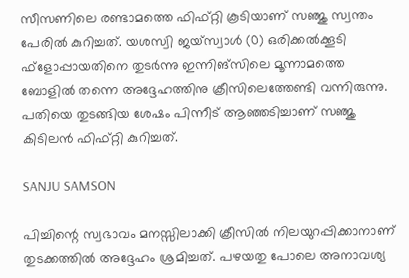സീസണിലെ രണ്ടാമത്തെ ഫിഫ്റ്റി കൂടിയാണ് സഞ്ജു സ്വന്തം പേരില്‍ കുറിച്ചത്. യശസ്വി ജയ്‌സ്വാള്‍ (0) ഒരിക്കല്‍ക്കൂടി ഫ്‌ളോപ്പായതിനെ തുടര്‍ന്നു ഇന്നിങ്‌സിലെ മൂന്നാമത്തെ ബോളില്‍ തന്നെ അദ്ദേഹത്തിനു ക്രീസിലെത്തേണ്ടി വന്നിരുന്നു. പതിയെ തുടങ്ങിയ ശേഷം പിന്നീട് ആഞ്ഞടിച്ചാണ് സഞ്ജു കിടിലന്‍ ഫിഫ്റ്റി കുറിച്ചത്.

SANJU SAMSON

പിച്ചിന്റെ സ്വഭാവം മനസ്സിലാക്കി ക്രീസില്‍ നിലയുറപ്പിക്കാനാണ് തുടക്കത്തില്‍ അദ്ദേഹം ശ്രമിച്ചത്. പഴയതു പോലെ അനാവശ്യ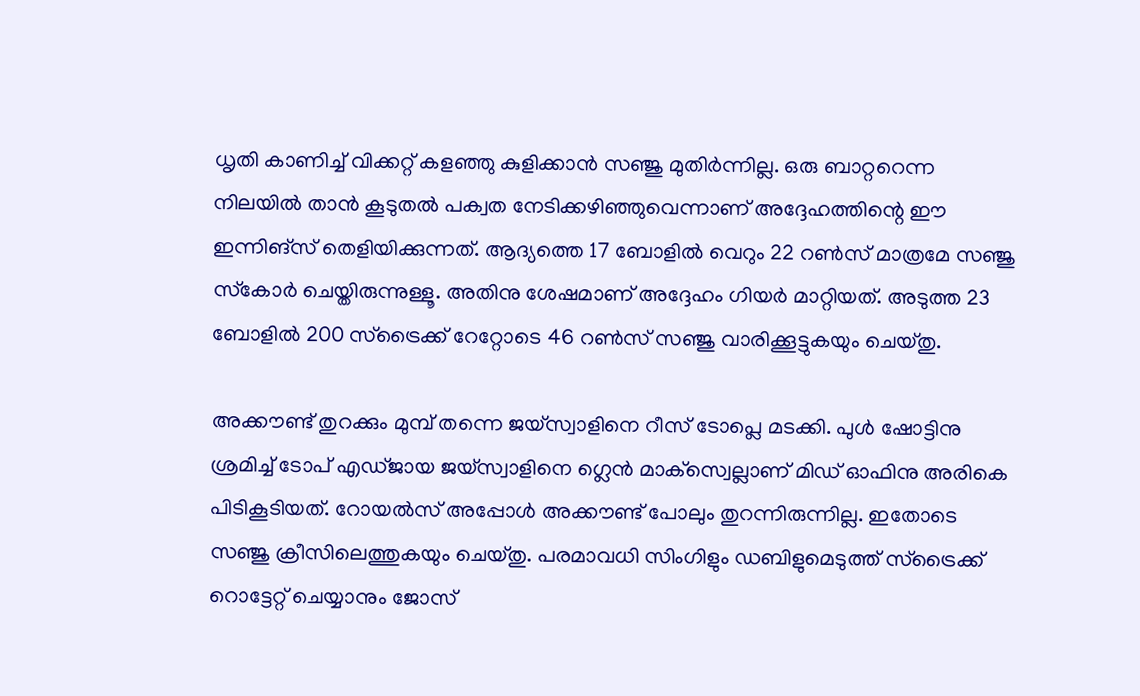ധൃതി കാണിച്ച് വിക്കറ്റ് കളഞ്ഞു കുളിക്കാന്‍ സഞ്ജു മുതിര്‍ന്നില്ല. ഒരു ബാറ്ററെന്ന നിലയില്‍ താന്‍ കൂടുതല്‍ പക്വത നേടിക്കഴിഞ്ഞുവെന്നാണ് അദ്ദേഹത്തിന്റെ ഈ ഇന്നിങ്‌സ് തെളിയിക്കുന്നത്. ആദ്യത്തെ 17 ബോളില്‍ വെറും 22 റണ്‍സ് മാത്രമേ സഞ്ജു സ്‌കോര്‍ ചെയ്തിരുന്നുള്ളൂ. അതിനു ശേഷമാണ് അദ്ദേഹം ഗിയര്‍ മാറ്റിയത്. അടുത്ത 23 ബോളില്‍ 200 സ്‌ട്രൈക്ക് റേറ്റോടെ 46 റണ്‍സ് സഞ്ജു വാരിക്കൂട്ടുകയും ചെയ്തു.

അക്കൗണ്ട് തുറക്കും മുമ്പ് തന്നെ ജയ്‌സ്വാളിനെ റീസ് ടോപ്ലെ മടക്കി. പുള്‍ ഷോട്ടിനു ശ്രമിച്ച് ടോപ് എഡ്ജായ ജയ്‌സ്വാളിനെ ഗ്ലെന്‍ മാക്‌സ്വെല്ലാണ് മിഡ് ഓഫിനു അരികെ പിടികൂടിയത്. റോയല്‍സ് അപ്പോള്‍ അക്കൗണ്ട് പോലും തുറന്നിരുന്നില്ല. ഇതോടെ സഞ്ജു ക്രീസിലെത്തുകയും ചെയ്തു. പരമാവധി സിംഗിളും ഡബിളുമെടുത്ത് സ്‌ട്രൈക്ക് റൊട്ടേറ്റ് ചെയ്യാനും ജോസ്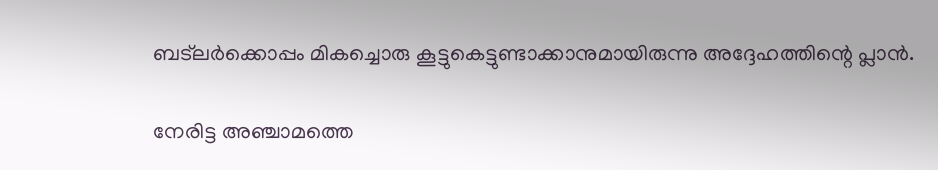ബട്‌ലര്‍ക്കൊപ്പം മികച്ചൊരു കൂട്ടുകെട്ടുണ്ടാക്കാനുമായിരുന്നു അദ്ദേഹത്തിന്റെ പ്ലാന്‍.

നേരിട്ട അഞ്ചാമത്തെ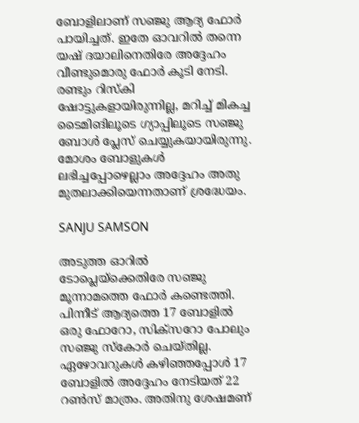ബോളിലാണ് സഞ്ജു ആദ്യ ഫോര്‍ പായിച്ചത്. ഇതേ ഓവറില്‍ തന്നെ യഷ് ദയാലിനെതിരേ അദ്ദേഹം വീണ്ടുമൊരു ഫോര്‍ കൂടി നേടി. രണ്ടും റിസ്‌കി ഷോട്ടുകളായിരുന്നില്ല, മറിച്ച് മികച്ച ടൈമിങിലൂടെ ഗ്യാപ്പിലൂടെ സഞ്ജു ബോള്‍ പ്ലേസ് ചെയ്യുകയായിരുന്നു. മോശം ബോളുകള്‍ ലഭിച്ചപ്പോഴെല്ലാം അദ്ദേഹം അതു മുതലാക്കിയെന്നതാണ് ശ്രദ്ധേയം.

SANJU SAMSON

അടുത്ത ഓറില്‍ ടോപ്ലെയ്‌ക്കെതിരേ സഞ്ജു മൂന്നാമത്തെ ഫോര്‍ കണ്ടെത്തി. പിന്നീട് ആദ്യത്തെ 17 ബോളില്‍ ഒരു ഫോറോ, സിക്‌സറോ പോലും സഞ്ജു സ്‌കോര്‍ ചെയ്തില്ല. ഏഴോവറുകള്‍ കഴിഞ്ഞപ്പോള്‍ 17 ബോളില്‍ അദ്ദേഹം നേടിയത് 22 റണ്‍സ് മാത്രം. അതിനു ശേഷമണ്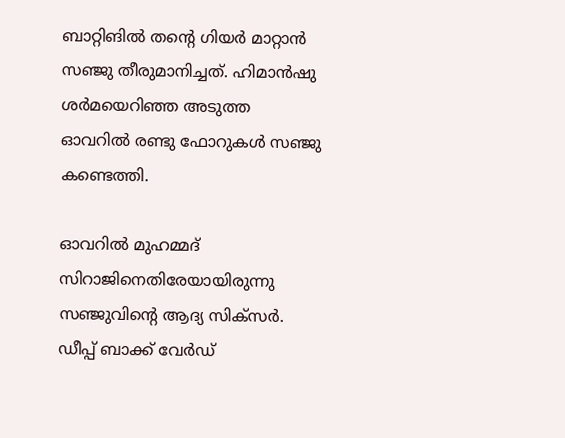ബാറ്റിങില്‍ തന്റെ ഗിയര്‍ മാറ്റാന്‍ സഞ്ജു തീരുമാനിച്ചത്. ഹിമാന്‍ഷു ശര്‍മയെറിഞ്ഞ അടുത്ത ഓവറില്‍ രണ്ടു ഫോറുകള്‍ സഞ്ജു കണ്ടെത്തി.

ഓവറില്‍ മുഹമ്മദ് സിറാജിനെതിരേയായിരുന്നു സഞ്ജുവിന്റെ ആദ്യ സിക്‌സര്‍. ഡീപ്പ് ബാക്ക് വേര്‍ഡ്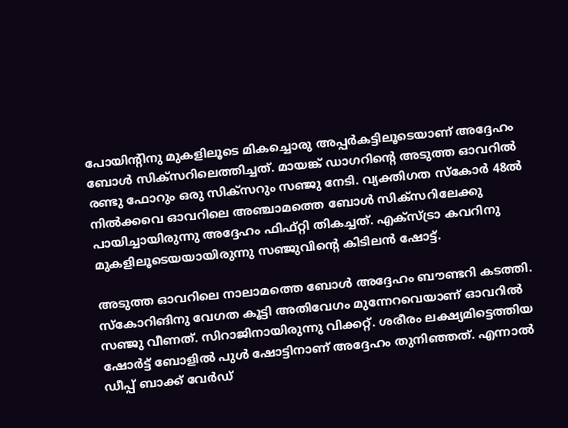പോയിന്റിനു മുകളിലൂടെ മികച്ചൊരു അപ്പര്‍കട്ടിലൂടെയാണ് അദ്ദേഹം ബോള്‍ സിക്‌സറിലെത്തിച്ചത്. മായങ്ക് ഡാഗറിന്റെ അടുത്ത ഓവറില്‍ രണ്ടു ഫോറും ഒരു സിക്‌സറും സഞ്ജു നേടി. വ്യക്തിഗത സ്‌കോര്‍ 48ല്‍ നില്‍ക്കവെ ഓവറിലെ അഞ്ചാമത്തെ ബോള്‍ സിക്‌സറിലേക്കു പായിച്ചായിരുന്നു അദ്ദേഹം ഫിഫ്റ്റി തികച്ചത്. എക്‌സ്ട്രാ കവറിനു മുകളിലൂടെയയായിരുന്നു സഞ്ജുവിന്റെ കിടിലന്‍ ഷോട്ട്.

അടുത്ത ഓവറിലെ നാലാമത്തെ ബോള്‍ അദ്ദേഹം ബൗണ്ടറി കടത്തി. സ്‌കോറിങിനു വേഗത കൂട്ടി അതിവേഗം മുന്നേറവെയാണ് ഓവറില്‍ സഞ്ജു വീണത്. സിറാജിനായിരുന്നു വിക്കറ്റ്. ശരീരം ലക്ഷ്യമിട്ടെത്തിയ ഷോര്‍ട്ട് ബോളില്‍ പുള്‍ ഷോട്ടിനാണ് അദ്ദേഹം തുനിഞ്ഞത്. എന്നാല്‍ ഡീപ്പ് ബാക്ക് വേര്‍ഡ്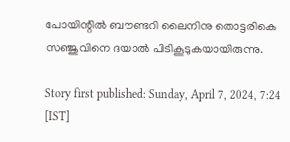പോയിന്റില്‍ ബൗണ്ടറി ലൈനിനു തൊട്ടരികെ സഞ്ജുവിനെ ദയാല്‍ പിടികൂടുകയായിരുന്നു.

Story first published: Sunday, April 7, 2024, 7:24 [IST]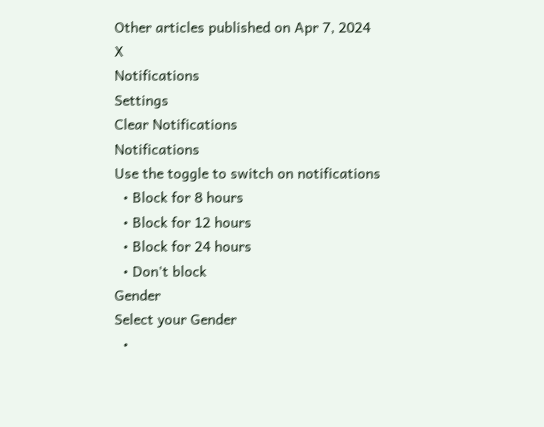Other articles published on Apr 7, 2024
X
Notifications
Settings
Clear Notifications
Notifications
Use the toggle to switch on notifications
  • Block for 8 hours
  • Block for 12 hours
  • Block for 24 hours
  • Don't block
Gender
Select your Gender
  •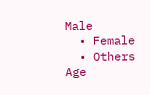Male
  • Female
  • Others
Age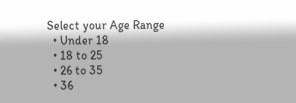Select your Age Range
  • Under 18
  • 18 to 25
  • 26 to 35
  • 36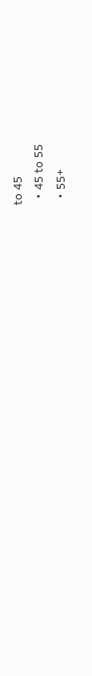to 45
  • 45 to 55
  • 55+